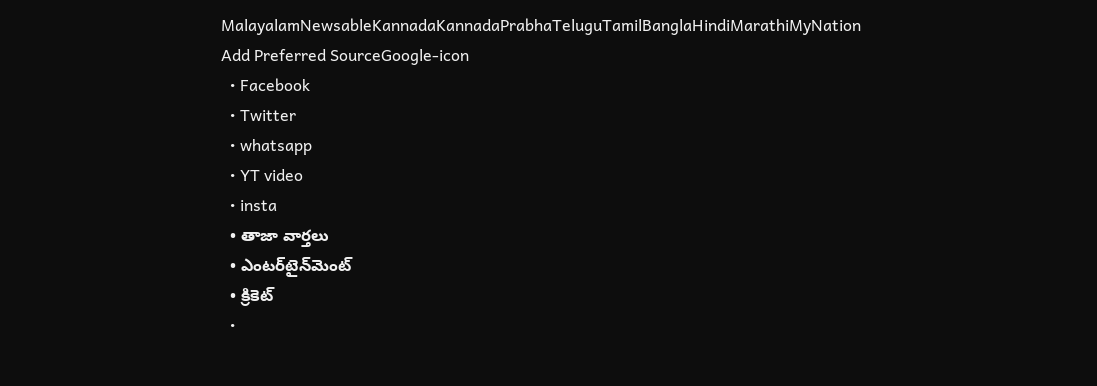MalayalamNewsableKannadaKannadaPrabhaTeluguTamilBanglaHindiMarathiMyNation
Add Preferred SourceGoogle-icon
  • Facebook
  • Twitter
  • whatsapp
  • YT video
  • insta
  • తాజా వార్తలు
  • ఎంటర్‌టైన్‌మెంట్
  • క్రికెట్
  •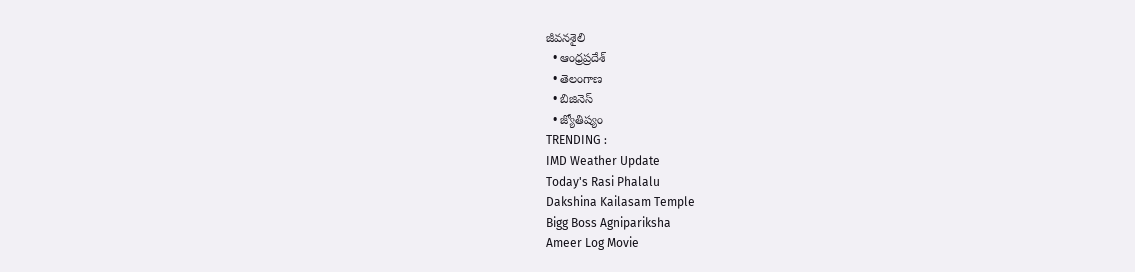జీవనశైలి
  • ఆంధ్రప్రదేశ్
  • తెలంగాణ
  • బిజినెస్
  • జ్యోతిష్యం
TRENDING :
IMD Weather Update
Today's Rasi Phalalu
Dakshina Kailasam Temple
Bigg Boss Agnipariksha
Ameer Log Movie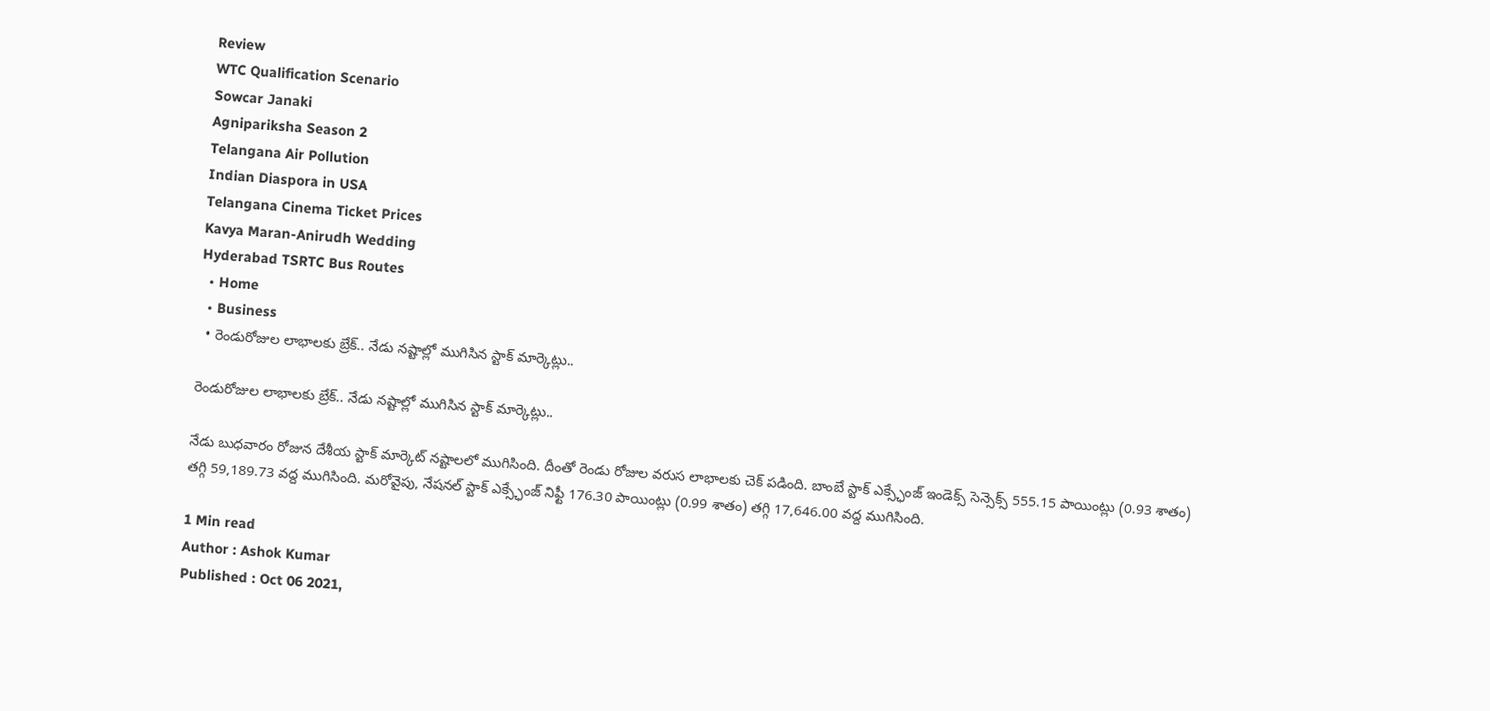Review
WTC Qualification Scenario
Sowcar Janaki
Agnipariksha Season 2
Telangana Air Pollution
Indian Diaspora in USA
Telangana Cinema Ticket Prices
Kavya Maran-Anirudh Wedding
Hyderabad TSRTC Bus Routes
  • Home
  • Business
  • రెండురోజుల లాభాలకు బ్రేక్.. నేడు నష్టాల్లో ముగిసిన స్టాక్ మార్కెట్లు..

రెండురోజుల లాభాలకు బ్రేక్.. నేడు నష్టాల్లో ముగిసిన స్టాక్ మార్కెట్లు..

నేడు బుధవారం రోజున దేశీయ స్టాక్ మార్కెట్ నష్టాలలో ముగిసింది. దీంతో రెండు రోజుల వరుస లాభాలకు చెక్ పడింది. బాంబే స్టాక్ ఎక్స్ఛేంజ్ ఇండెక్స్ సెన్సెక్స్ 555.15 పాయింట్లు (0.93 శాతం) తగ్గి 59,189.73 వద్ద ముగిసింది. మరోవైపు, నేషనల్ స్టాక్ ఎక్స్ఛేంజ్ నిఫ్టీ 176.30 పాయింట్లు (0.99 శాతం) తగ్గి 17,646.00 వద్ద ముగిసింది.

1 Min read
Author : Ashok Kumar
Published : Oct 06 2021,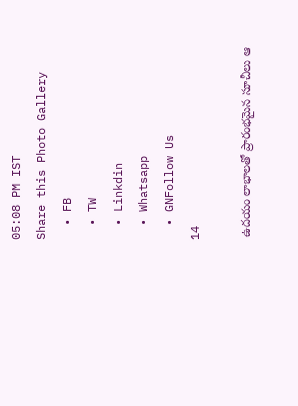05:08 PM IST
Share this Photo Gallery
  • FB
  • TW
  • Linkdin
  • Whatsapp
  • GNFollow Us
14

 ఉదయం లాభాలతో ప్రారంభమైన సూచీలు ఆ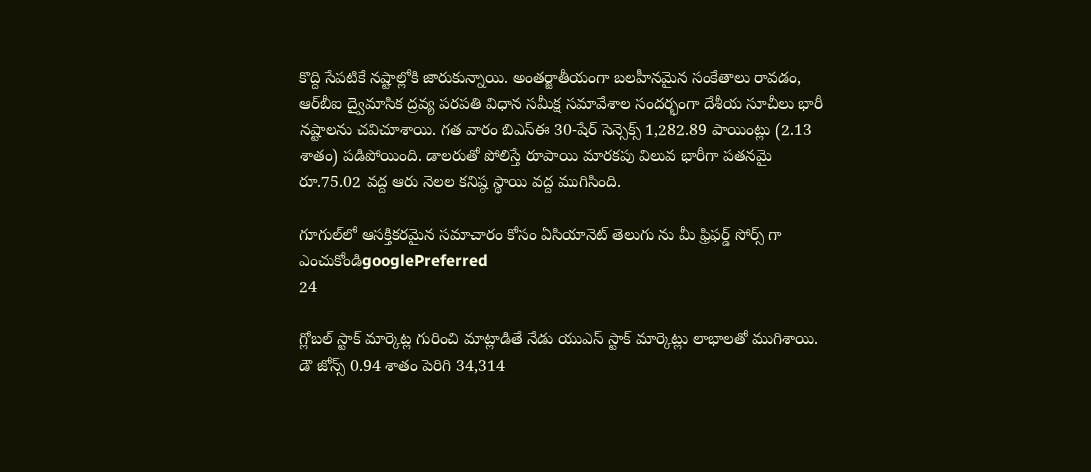కొద్ది సేపటికే నష్టాల్లోకి జారుకున్నాయి. అంతర్జాతీయంగా బలహీనమైన సంకేతాలు రావడం, ఆర్‌బీఐ ద్వైమాసిక ద్రవ్య పరపతి విధాన సమీక్ష సమావేశాల సందర్భంగా దేశీయ సూచీలు భారీ నష్టాలను చవిచూశాయి. గత వారం బి‌ఎస్‌ఈ 30-షేర్ సెన్సెక్స్ 1,282.89 పాయింట్లు (2.13 శాతం) పడిపోయింది. డాలరుతో పోలిస్తే రూపాయి మారకపు విలువ భారీగా పతనమై రూ.75.02 వద్ద ఆరు నెలల కనిష్ఠ స్థాయి వద్ద ముగిసింది.

గూగుల్‌లో ఆసక్తికరమైన సమాచారం కోసం ఏసియానెట్ తెలుగు ను మీ ఫ్రిఫర్డ్ సోర్స్ గా ఎంచుకోండిgooglePreferred
24

గ్లోబల్ స్టాక్ మార్కెట్ల గురించి మాట్లాడితే నేడు యుఎస్ స్టాక్ మార్కెట్లు లాభాలతో ముగిశాయి. డౌ జోన్స్ 0.94 శాతం పెరిగి 34,314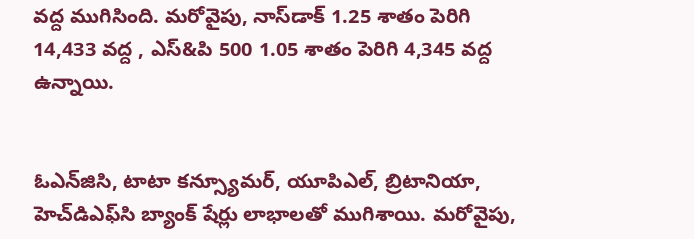వద్ద ముగిసింది. మరోవైపు, నాస్‌డాక్ 1.25 శాతం పెరిగి 14,433 వద్ద , ఎస్&పి 500 1.05 శాతం పెరిగి 4,345 వద్ద ఉన్నాయి.


ఓ‌ఎన్‌జి‌సి, టాటా కన్స్యూమర్, యూ‌పి‌ఎల్, బ్రిటానియా, హెచ్‌డి‌ఎఫ్‌సి బ్యాంక్ షేర్లు లాభాలతో ముగిశాయి. మరోవైపు,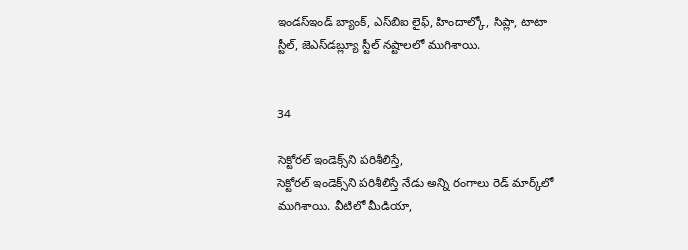ఇండస్‌ఇండ్ బ్యాంక్, ఎస్‌బిఐ లైఫ్, హిందాల్కో, సిప్లా, టాటా స్టీల్, జెఎస్‌డబ్ల్యూ స్టీల్ నష్టాలలో ముగిశాయి.


34

సెక్టోరల్ ఇండెక్స్‌ని పరిశీలిస్తే,
సెక్టోరల్ ఇండెక్స్‌ని పరిశీలిస్తే నేడు అన్ని రంగాలు రెడ్ మార్క్‌లో ముగిశాయి. వీటిలో మీడియా,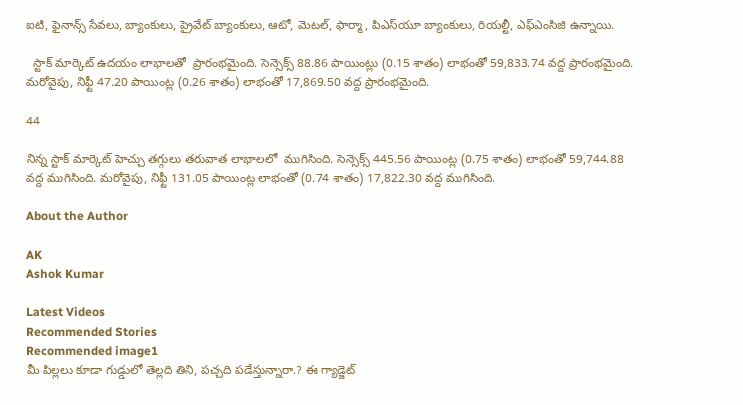ఐ‌టి, ఫైనాన్స్ సేవలు, బ్యాంకులు, ప్రైవేట్ బ్యాంకులు, ఆటో, మెటల్, ఫార్మా, పి‌ఎస్‌యూ బ్యాంకులు, రియల్టీ, ఎఫ్‌ఎం‌సి‌జి ఉన్నాయి.

  స్టాక్ మార్కెట్ ఉదయం లాభాలతో  ప్రారంభమైంది. సెన్సెక్స్ 88.86 పాయింట్లు (0.15 శాతం) లాభంతో 59,833.74 వద్ద ప్రారంభమైంది. మరోవైపు, నిఫ్టీ 47.20 పాయింట్ల (0.26 శాతం) లాభంతో 17,869.50 వద్ద ప్రారంభమైంది.

44

నిన్న స్టాక్ మార్కెట్ హెచ్చు తగ్గులు తరువాత లాభాలలో  ముగిసింది. సెన్సెక్స్ 445.56 పాయింట్ల (0.75 శాతం) లాభంతో 59,744.88 వద్ద ముగిసింది. మరోవైపు, నిఫ్టీ 131.05 పాయింట్ల లాభంతో (0.74 శాతం) 17,822.30 వద్ద ముగిసింది.

About the Author

AK
Ashok Kumar

Latest Videos
Recommended Stories
Recommended image1
మీ పిల్ల‌లు కూడా గుడ్డులో తెల్ల‌ది తిని, ప‌చ్చ‌ది ప‌డేస్తున్నారా.? ఈ గ్యాడ్జెట్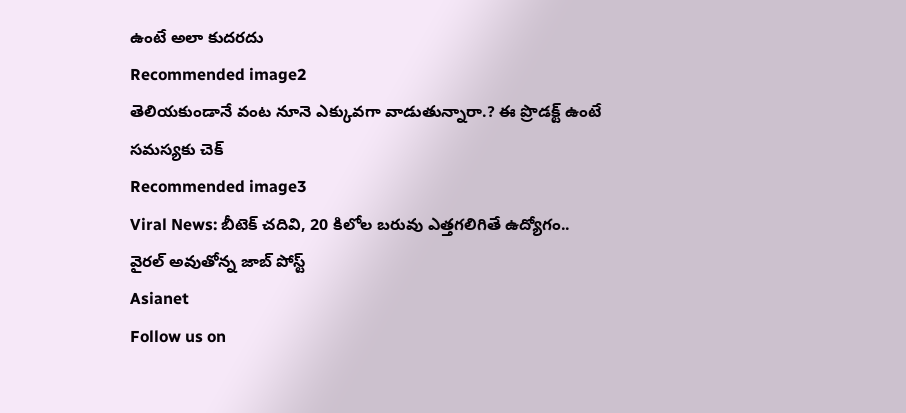ఉంటే అలా కుదరదు
Recommended image2
తెలియ‌కుండానే వంట నూనె ఎక్కువ‌గా వాడుతున్నారా.? ఈ ప్రొడ‌క్ట్ ఉంటే స‌మ‌స్య‌కు చెక్
Recommended image3
Viral News: బీటెక్ చ‌దివి, 20 కిలోల బ‌రువు ఎత్త‌గ‌లిగితే ఉద్యోగం.. వైర‌ల్ అవుతోన్న జాబ్ పోస్ట్
Asianet
Follow us on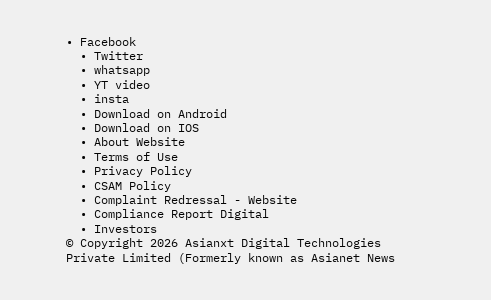• Facebook
  • Twitter
  • whatsapp
  • YT video
  • insta
  • Download on Android
  • Download on IOS
  • About Website
  • Terms of Use
  • Privacy Policy
  • CSAM Policy
  • Complaint Redressal - Website
  • Compliance Report Digital
  • Investors
© Copyright 2026 Asianxt Digital Technologies Private Limited (Formerly known as Asianet News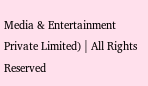Media & Entertainment Private Limited) | All Rights Reserved